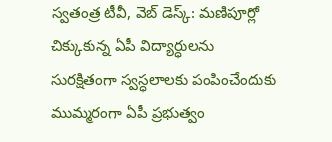స్వతంత్ర టీవీ, వెబ్ డెస్క్: మణిపూర్లో చిక్కుకున్న ఏపీ విద్యార్ధులను సురక్షితంగా స్వస్ధలాలకు పంపించేందుకు ముమ్మరంగా ఏపీ ప్రభుత్వం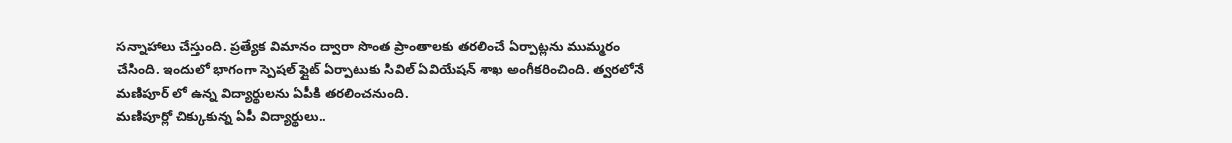సన్నాహాలు చేస్తుంది. ప్రత్యేక విమానం ద్వారా సొంత ప్రాంతాలకు తరలించే ఏర్పాట్లను ముమ్మరం చేసింది. ఇందులో భాగంగా స్పెషల్ ఫ్లైట్ ఏర్పాటుకు సివిల్ ఏవియేషన్ శాఖ అంగీకరించింది. త్వరలోనే మణిపూర్ లో ఉన్న విద్యార్థులను ఏపీకి తరలించనుంది.
మణిపూర్లో చిక్కుకున్న ఏపీ విద్యార్థులు..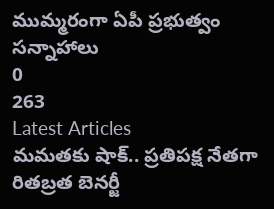ముమ్మరంగా ఏపీ ప్రభుత్వం సన్నాహాలు
0
263
Latest Articles
మమతకు షాక్.. ప్రతిపక్ష నేతగా రితబ్రత బెనర్జీ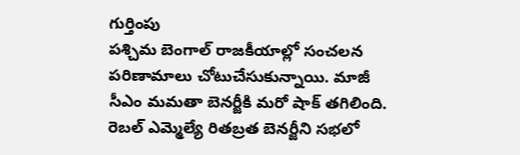గుర్తింపు
పశ్చిమ బెంగాల్ రాజకీయాల్లో సంచలన పరిణామాలు చోటుచేసుకున్నాయి. మాజీ సీఎం మమతా బెనర్జీకి మరో షాక్ తగిలింది. రెబల్ ఎమ్మెల్యే రితబ్రత బెనర్జీని సభలో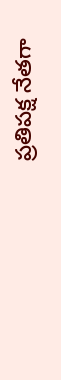ప్రతిపక్ష నేతగా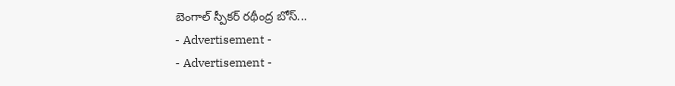బెంగాల్ స్పీకర్ రథీంద్ర బోస్...
- Advertisement -
- Advertisement -